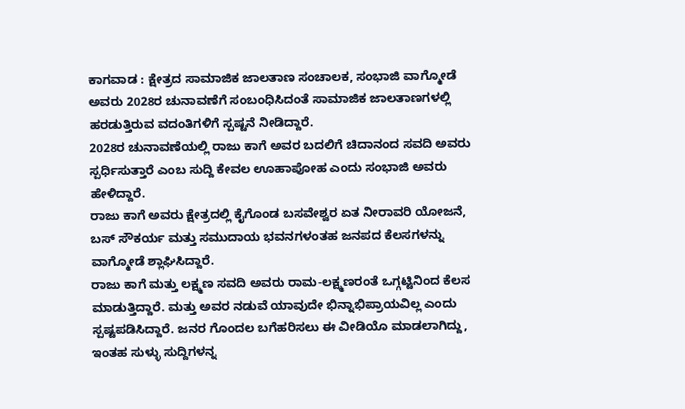ಕಾಗವಾಡ : ಕ್ಷೇತ್ರದ ಸಾಮಾಜಿಕ ಜಾಲತಾಣ ಸಂಚಾಲಕ, ಸಂಭಾಜಿ ವಾಗ್ಮೋಡೆ ಅವರು 2028ರ ಚುನಾವಣೆಗೆ ಸಂಬಂಧಿಸಿದಂತೆ ಸಾಮಾಜಿಕ ಜಾಲತಾಣಗಳಲ್ಲಿ ಹರಡುತ್ತಿರುವ ವದಂತಿಗಳಿಗೆ ಸ್ಪಷ್ಟನೆ ನೀಡಿದ್ದಾರೆ.
2028ರ ಚುನಾವಣೆಯಲ್ಲಿ ರಾಜು ಕಾಗೆ ಅವರ ಬದಲಿಗೆ ಚಿದಾನಂದ ಸವದಿ ಅವರು ಸ್ಪರ್ಧಿಸುತ್ತಾರೆ ಎಂಬ ಸುದ್ದಿ ಕೇವಲ ಊಹಾಪೋಹ ಎಂದು ಸಂಭಾಜಿ ಅವರು ಹೇಳಿದ್ದಾರೆ.
ರಾಜು ಕಾಗೆ ಅವರು ಕ್ಷೇತ್ರದಲ್ಲಿ ಕೈಗೊಂಡ ಬಸವೇಶ್ವರ ಏತ ನೀರಾವರಿ ಯೋಜನೆ, ಬಸ್ ಸೌಕರ್ಯ ಮತ್ತು ಸಮುದಾಯ ಭವನಗಳಂತಹ ಜನಪದ ಕೆಲಸಗಳನ್ನು ವಾಗ್ಮೋಡೆ ಶ್ಲಾಘಿಸಿದ್ದಾರೆ.
ರಾಜು ಕಾಗೆ ಮತ್ತು ಲಕ್ಷ್ಮಣ ಸವದಿ ಅವರು ರಾಮ-ಲಕ್ಷ್ಮಣರಂತೆ ಒಗ್ಗಟ್ಟಿನಿಂದ ಕೆಲಸ ಮಾಡುತ್ತಿದ್ದಾರೆ. ಮತ್ತು ಅವರ ನಡುವೆ ಯಾವುದೇ ಭಿನ್ನಾಭಿಪ್ರಾಯವಿಲ್ಲ ಎಂದು ಸ್ಪಷ್ಟಪಡಿಸಿದ್ದಾರೆ. ಜನರ ಗೊಂದಲ ಬಗೆಹರಿಸಲು ಈ ವೀಡಿಯೊ ಮಾಡಲಾಗಿದ್ದು, ಇಂತಹ ಸುಳ್ಳು ಸುದ್ದಿಗಳನ್ನ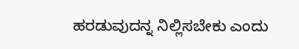ಹರಡುವುದನ್ನ ನಿಲ್ಲಿಸಬೇಕು ಎಂದು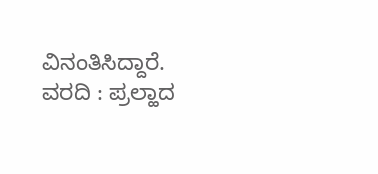ವಿನಂತಿಸಿದ್ದಾರೆ.
ವರದಿ : ಪ್ರಲ್ಹಾದ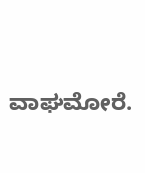ವಾಘಮೋರೆ.